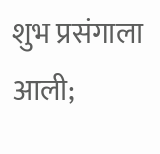शुभ प्रसंगाला आली;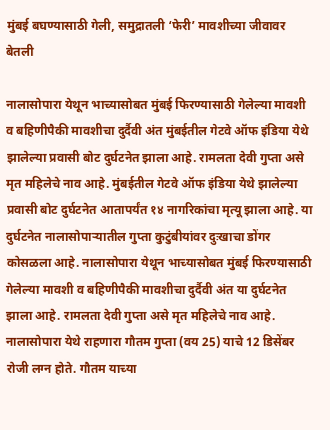मुंबई बघण्यासाठी गेली, समुद्रातली ‘फेरी’ मावशीच्या जीवावर बेतली

नालासोपारा येथून भाच्यासोबत मुंबई फिरण्यासाठी गेलेल्या मावशी व बहिणीपैकी मावशीचा दुर्दैवी अंत मुंबईतील गेटवे ऑफ इंडिया येथे झालेल्या प्रवासी बोट दुर्घटनेत झाला आहे. रामलता देवी गुप्ता असे मृत महिलेचे नाव आहे. मुंबईतील गेटवे ऑफ इंडिया येथे झालेल्या प्रवासी बोट दुर्घटनेत आतापर्यंत १४ नागरिकांचा मृत्यू झाला आहे. या दुर्घटनेत नालासोपाऱ्यातील गुप्ता कुटुंबीयांवर दुःखाचा डोंगर कोसळला आहे. नालासोपारा येथून भाच्यासोबत मुंबई फिरण्यासाठी गेलेल्या मावशी व बहिणीपैकी मावशीचा दुर्दैवी अंत या दुर्घटनेत झाला आहे. रामलता देवी गुप्ता असे मृत महिलेचे नाव आहे.  नालासोपारा येथे राहणारा गौतम गुप्ता (वय 25) याचे 12 डिसेंबर रोजी लग्न होते. गौतम याच्या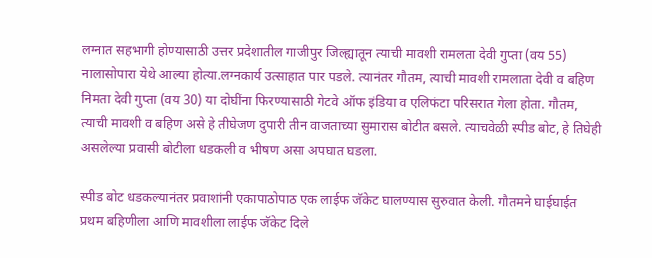लग्नात सहभागी होण्यासाठी उत्तर प्रदेशातील गाजीपुर जिल्ह्यातून त्याची मावशी रामलता देवी गुप्ता (वय 55) नालासोपारा येथे आल्या होत्या.लग्नकार्य उत्साहात पार पडले. त्यानंतर गौतम, त्याची मावशी रामलाता देवी व बहिण निमता देवी गुप्ता (वय 30) या दोघींना फिरण्यासाठी गेटवे ऑफ इंडिया व एलिफंटा परिसरात गेला होता. गौतम, त्याची मावशी व बहिण असे हे तीघेजण दुपारी तीन वाजताच्या सुमारास बोटीत बसले. त्याचवेळी स्पीड बोट, हे तिघेही असलेल्या प्रवासी बोटीला धडकली व भीषण असा अपघात घडला.

स्पीड बोट धडकल्यानंतर प्रवाशांनी एकापाठोपाठ एक लाईफ जॅकेट घालण्यास सुरुवात केली. गौतमने घाईघाईत प्रथम बहिणीला आणि मावशीला लाईफ जॅकेट दिले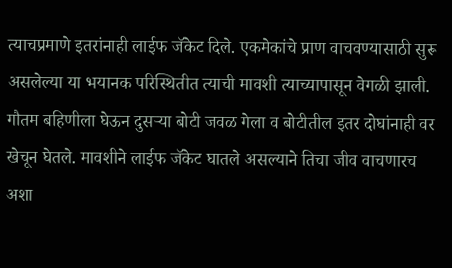त्याचप्रमाणे इतरांनाही लाईफ जॅकेट दिले. एकमेकांचे प्राण वाचवण्यासाठी सुरू असलेल्या या भयानक परिस्थितीत त्याची मावशी त्याच्यापासून वेगळी झाली. गौतम बहिणीला घेऊन दुसऱ्या बोटी जवळ गेला व बोटीतील इतर दोघांनाही वर खेचून घेतले. मावशीने लाईफ जॅकेट घातले असल्याने तिचा जीव वाचणारच अशा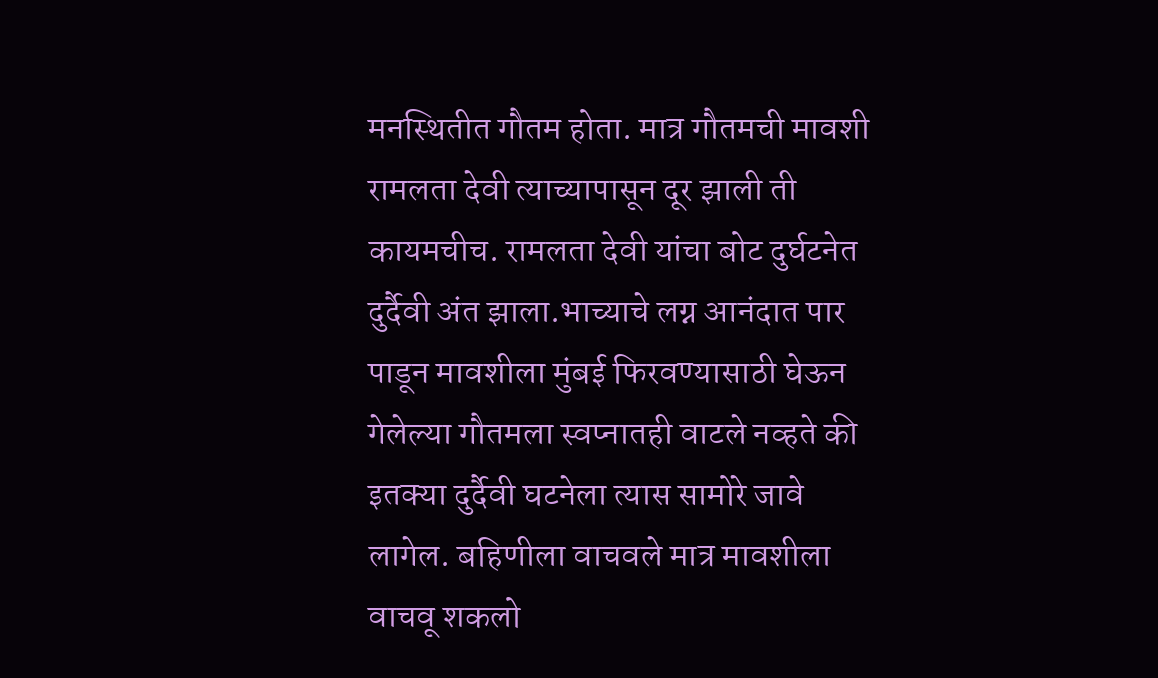मनस्थितीत गौतम होता. मात्र गौतमची मावशी रामलता देवी त्याच्यापासून दूर झाली ती कायमचीच. रामलता देवी यांचा बोट दुर्घटनेत दुर्दैवी अंत झाला.भाच्याचे लग्न आनंदात पार पाडून मावशीला मुंबई फिरवण्यासाठी घेऊन गेलेल्या गौतमला स्वप्नातही वाटले नव्हते की इतक्या दुर्दैवी घटनेला त्यास सामोरे जावे लागेल. बहिणीला वाचवले मात्र मावशीला वाचवू शकलो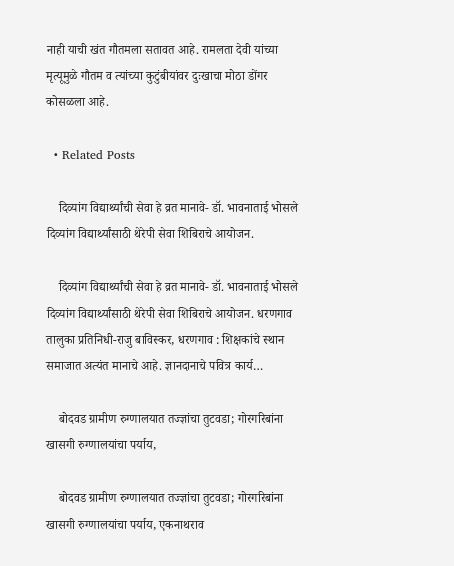नाही याची खंत गौतमला सतावत आहे. रामलता देवी यांच्या मृत्यूमुळे गौतम व त्यांच्या कुटुंबीयांवर दुःखाचा मोठा डोंगर कोसळला आहे.

  • Related Posts

    दिव्यांग विद्यार्थ्यांची सेवा हे व्रत मानावे- डॉ. भावनाताई भोसले दिव्यांग विद्यार्थ्यांसाठी थेरेपी सेवा शिबिराचे आयोजन.

    दिव्यांग विद्यार्थ्यांची सेवा हे व्रत मानावे- डॉ. भावनाताई भोसले दिव्यांग विद्यार्थ्यांसाठी थेरेपी सेवा शिबिराचे आयोजन. धरणगाव तालुका प्रतिनिधी-राजु बाविस्कर, धरणगाव : शिक्षकांचे स्थान समाजात अत्यंत मानाचे आहे. ज्ञानदानाचे पवित्र कार्य…

    बोदवड ग्रामीण रुग्णालयात तज्ज्ञांचा तुटवडा; गोरगरिबांना खासगी रुग्णालयांचा पर्याय,

    बोदवड ग्रामीण रुग्णालयात तज्ज्ञांचा तुटवडा; गोरगरिबांना खासगी रुग्णालयांचा पर्याय, एकनाथराव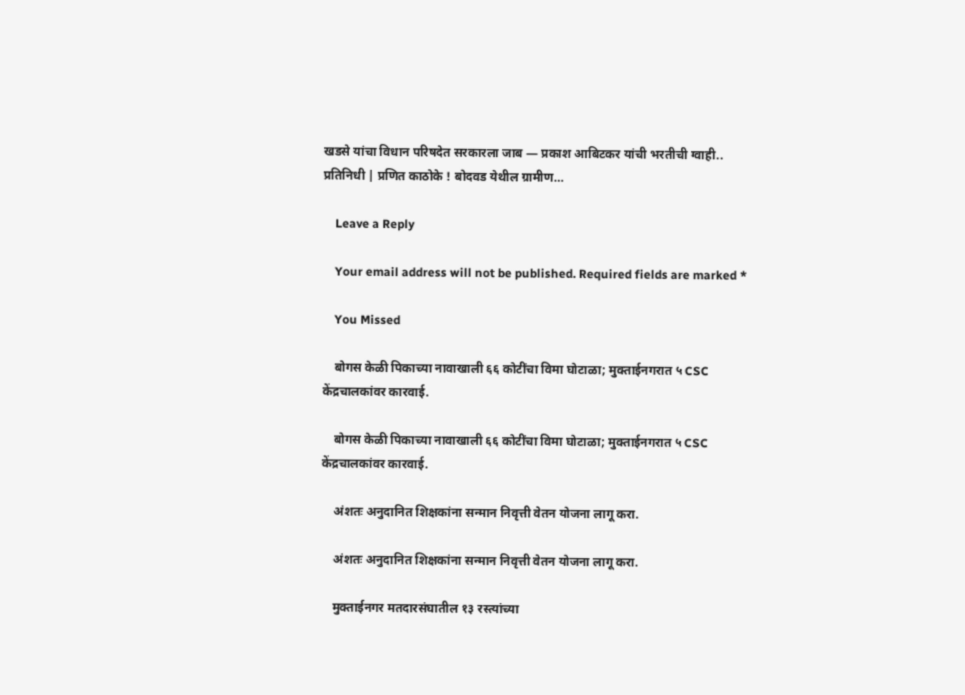खडसे यांचा विधान परिषदेत सरकारला जाब — प्रकाश आबिटकर यांची भरतीची ग्वाही.. प्रतिनिधी | प्रणित काठोके ! बोदवड येथील ग्रामीण…

    Leave a Reply

    Your email address will not be published. Required fields are marked *

    You Missed

    बोगस केळी पिकाच्या नावाखाली ६६ कोटींचा विमा घोटाळा; मुक्ताईनगरात ५ CSC केंद्रचालकांवर कारवाई.

    बोगस केळी पिकाच्या नावाखाली ६६ कोटींचा विमा घोटाळा; मुक्ताईनगरात ५ CSC केंद्रचालकांवर कारवाई.

    अंशतः अनुदानित शिक्षकांना सन्मान निवृत्ती वेतन योजना लागू करा.

    अंशतः अनुदानित शिक्षकांना सन्मान निवृत्ती वेतन योजना लागू करा.

    मुक्ताईनगर मतदारसंघातील १३ रस्त्यांच्या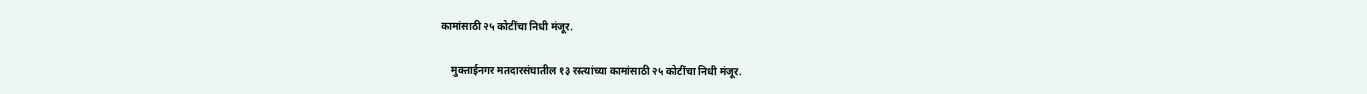कामांसाठी २५ कोटींचा निधी मंजूर.

    मुक्ताईनगर मतदारसंघातील १३ रस्त्यांच्या कामांसाठी २५ कोटींचा निधी मंजूर.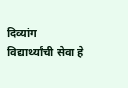दिव्यांग विद्यार्थ्यांची सेवा हे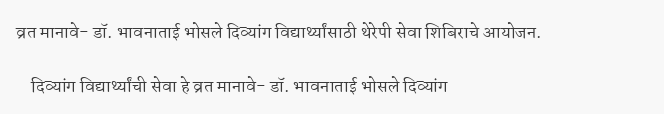व्रत मानावे- डॉ. भावनाताई भोसले दिव्यांग विद्यार्थ्यांसाठी थेरेपी सेवा शिबिराचे आयोजन.

    दिव्यांग विद्यार्थ्यांची सेवा हे व्रत मानावे- डॉ. भावनाताई भोसले दिव्यांग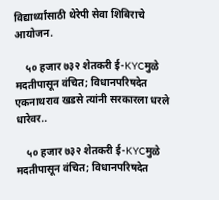विद्यार्थ्यांसाठी थेरेपी सेवा शिबिराचे आयोजन.

    ५० हजार ७३२ शेतकरी ई-KYCमुळे मदतीपासून वंचित; विधानपरिषदेत एकनाथराव खडसे त्यांनी सरकारला धरले धारेवर..

    ५० हजार ७३२ शेतकरी ई-KYCमुळे मदतीपासून वंचित; विधानपरिषदेत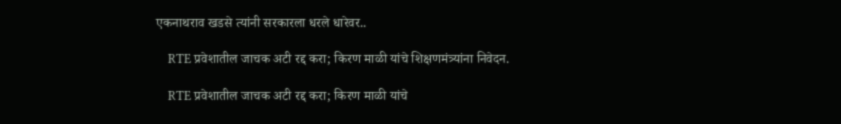एकनाथराव खडसे त्यांनी सरकारला धरले धारेवर..

    RTE प्रवेशातील जाचक अटी रद्द करा; किरण माळी यांचे शिक्षणमंत्र्यांना निवेदन.

    RTE प्रवेशातील जाचक अटी रद्द करा; किरण माळी यांचे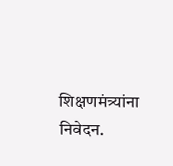शिक्षणमंत्र्यांना निवेदन.